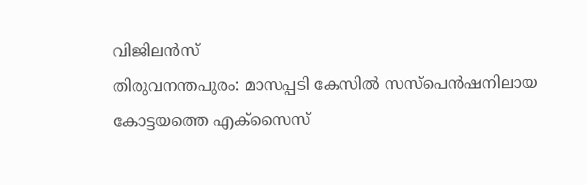വിജിലൻസ്
തിരുവനന്തപുരം: മാസപ്പടി കേസിൽ സസ്പെൻഷനിലായ കോട്ടയത്തെ എക്സൈസ്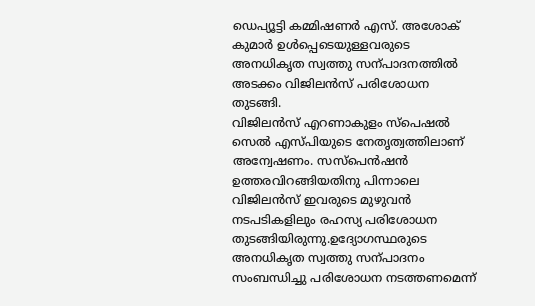ഡെപ്യൂട്ടി കമ്മിഷണർ എസ്. അശോക് കുമാർ ഉൾപ്പെടെയുള്ളവരുടെ അനധികൃത സ്വത്തു സന്പാദനത്തിൽ അടക്കം വിജിലൻസ് പരിശോധന തുടങ്ങി.
വിജിലൻസ് എറണാകുളം സ്പെഷൽ സെൽ എസ്പിയുടെ നേതൃത്വത്തിലാണ് അന്വേഷണം. സസ്പെൻഷൻ ഉത്തരവിറങ്ങിയതിനു പിന്നാലെ വിജിലൻസ് ഇവരുടെ മുഴുവൻ നടപടികളിലും രഹസ്യ പരിശോധന തുടങ്ങിയിരുന്നു.ഉദ്യോഗസ്ഥരുടെ അനധികൃത സ്വത്തു സന്പാദനം സംബന്ധിച്ചു പരിശോധന നടത്തണമെന്ന്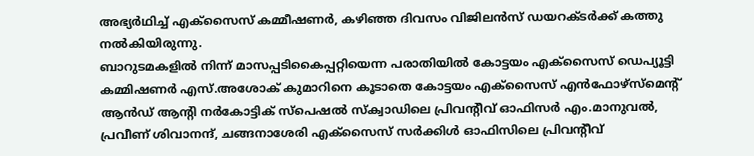അഭ്യർഥിച്ച് എക്സൈസ് കമ്മീഷണർ, കഴിഞ്ഞ ദിവസം വിജിലൻസ് ഡയറക്ടർക്ക് കത്തു നൽകിയിരുന്നു.
ബാറുടമകളിൽ നിന്ന് മാസപ്പടികൈപ്പറ്റിയെന്ന പരാതിയിൽ കോട്ടയം എക്സൈസ് ഡെപ്യൂട്ടി കമ്മിഷണർ എസ്.അശോക് കുമാറിനെ കൂടാതെ കോട്ടയം എക്സൈസ് എൻഫോഴ്സ്മെന്റ് ആൻഡ് ആന്റി നർകോട്ടിക് സ്പെഷൽ സ്ക്വാഡിലെ പ്രിവന്റീവ് ഓഫിസർ എം.മാനുവൽ, പ്രവീണ് ശിവാനന്ദ്, ചങ്ങനാശേരി എക്സൈസ് സർക്കിൾ ഓഫിസിലെ പ്രിവന്റീവ്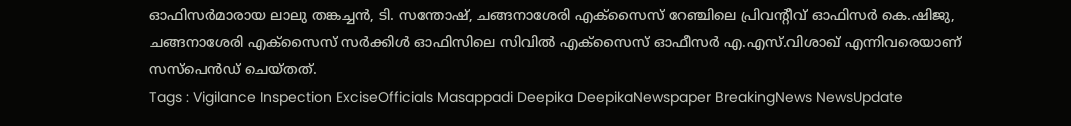ഓഫിസർമാരായ ലാലു തങ്കച്ചൻ, ടി. സന്തോഷ്, ചങ്ങനാശേരി എക്സൈസ് റേഞ്ചിലെ പ്രിവന്റീവ് ഓഫിസർ കെ.ഷിജു, ചങ്ങനാശേരി എക്സൈസ് സർക്കിൾ ഓഫിസിലെ സിവിൽ എക്സൈസ് ഓഫീസർ എ.എസ്.വിശാഖ് എന്നിവരെയാണ് സസ്പെൻഡ് ചെയ്തത്.
Tags : Vigilance Inspection ExciseOfficials Masappadi Deepika DeepikaNewspaper BreakingNews NewsUpdate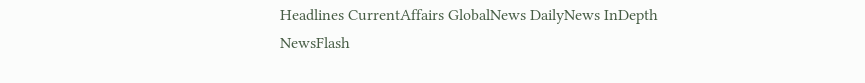Headlines CurrentAffairs GlobalNews DailyNews InDepth NewsFlash